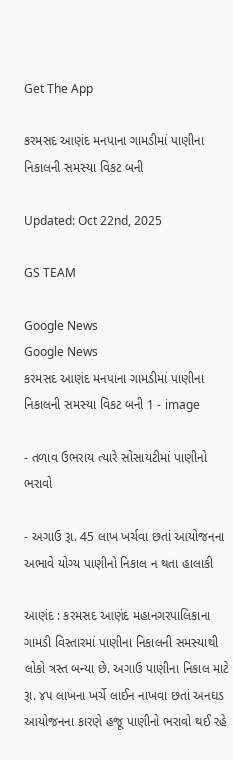Get The App

કરમસદ આણંદ મનપાના ગામડીમાં પાણીના નિકાલની સમસ્યા વિકટ બની

Updated: Oct 22nd, 2025

GS TEAM

Google News
Google News
કરમસદ આણંદ મનપાના ગામડીમાં પાણીના નિકાલની સમસ્યા વિકટ બની 1 - image

- તળાવ ઉભરાય ત્યારે સોસાયટીમાં પાણીનો ભરાવો

- અગાઉ રૂા. 45 લાખ ખર્ચવા છતાં આયોજનના અભાવે યોગ્ય પાણીનો નિકાલ ન થતા હાલાકી

આણંદ : કરમસદ આણંદ મહાનગરપાલિકાના ગામડી વિસ્તારમાં પાણીના નિકાલની સમસ્યાથી લોકો ત્રસ્ત બન્યા છે. અગાઉ પાણીના નિકાલ માટે રૂા. ૪૫ લાખના ખર્ચે લાઈન નાખવા છતાં અનઘડ આયોજનના કારણે હજૂ પાણીનો ભરાવો થઈ રહે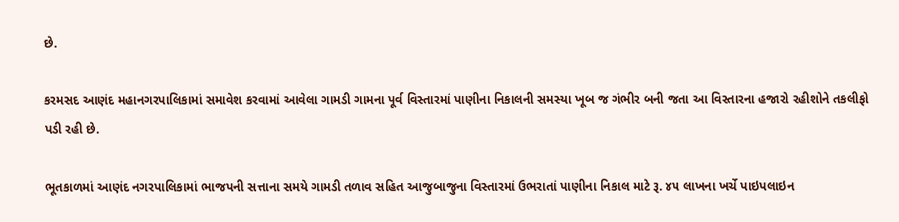છે.

કરમસદ આણંદ મહાનગરપાલિકામાં સમાવેશ કરવામાં આવેલા ગામડી ગામના પૂર્વ વિસ્તારમાં પાણીના નિકાલની સમસ્યા ખૂબ જ ગંભીર બની જતા આ વિસ્તારના હજારો રહીશોને તકલીફો પડી રહી છે.

ભૂતકાળમાં આણંદ નગરપાલિકામાં ભાજપની સત્તાના સમયે ગામડી તળાવ સહિત આજુબાજુના વિસ્તારમાં ઉભરાતાં પાણીના નિકાલ માટે રૂ. ૪૫ લાખના ખર્ચે પાઇપલાઇન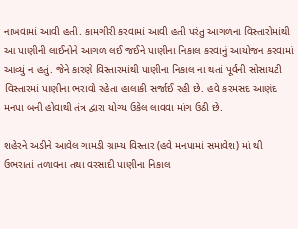નાખવામાં આવી હતી. કામગીરી કરવામાં આવી હતી પરંતુ આગળના વિસ્તારોમાંથી આ પાણીની લાઈનોને આગળ લઈ જઈને પાણીના નિકાલ કરવાનું આયોજન કરવામાં આવ્યું ન હતું. જેને કારણે વિસ્તારમાંથી પાણીના નિકાલ ના થતાં પૂર્વની સોસાયટી વિસ્તારમાં પાણીના ભરાવો રહેતા હાલાકી સર્જાઈ રહી છે. હવે કરમસદ આણંદ મનપા બની હોવાથી તંત્ર દ્વારા યોગ્ય ઉકેલ લાવવા માંગ ઉઠી છે.

શહેરને અડીને આવેલ ગામડી ગ્રામ્ય વિસ્તાર (હવે મનપામાં સમાવેશ) માં થી ઉભરાતાં તળાવના તથા વરસાદી પાણીના નિકાલ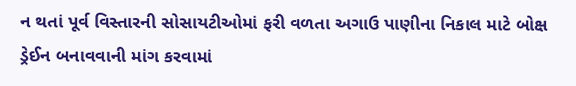ન થતાં પૂર્વ વિસ્તારની સોસાયટીઓમાં ફરી વળતા અગાઉ પાણીના નિકાલ માટે બોક્ષ ડ્રેઈન બનાવવાની માંગ કરવામાં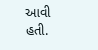આવી હતી.